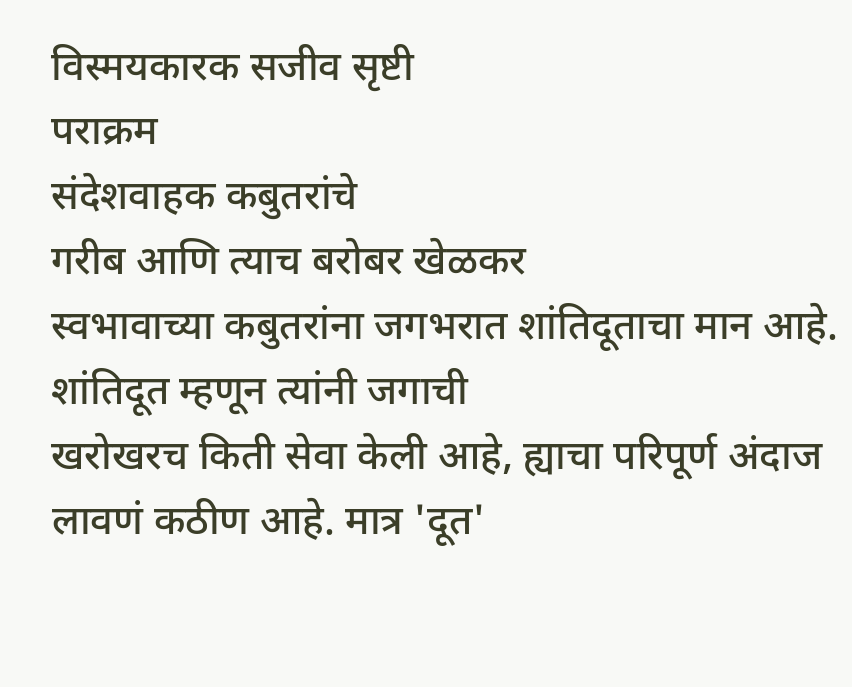विस्मयकारक सजीव सृष्टी
पराक्रम
संदेशवाहक कबुतरांचे
गरीब आणि त्याच बरोबर खेळकर
स्वभावाच्या कबुतरांना जगभरात शांतिदूताचा मान आहे. शांतिदूत म्हणून त्यांनी जगाची
खरोखरच किती सेवा केली आहे, ह्याचा परिपूर्ण अंदाज लावणं कठीण आहे. मात्र 'दूत'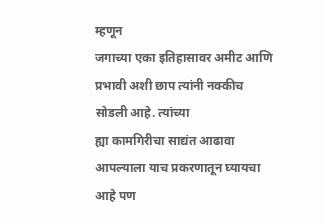म्हणून
जगाच्या एका इतिहासावर अमीट आणि प्रभावी अशी छाप त्यांनी नक्कीच सोडली आहे. त्यांच्या
ह्या कामगिरीचा साद्यंत आढावा आपल्याला याच प्रकरणातून घ्यायचा आहे पण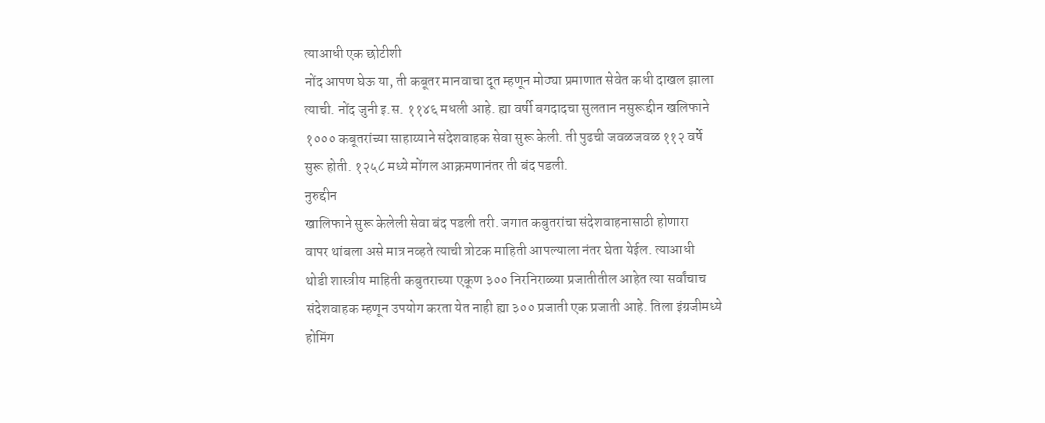त्याआधी एक छोटीशी
नोंद आपण घेऊ या, ती कबूतर मानवाचा दूत म्हणून मोठ्या प्रमाणात सेवेत कधी दाखल झाला
त्याची. नोंद जुनी इ.स. ११४६ मधली आहे. ह्या वर्षी बगदादचा सुलतान नसुरूद्दीन खलिफाने
१००० कबूतरांच्या साहाय्याने संदेशवाहक सेवा सुरू केली. ती पुढची जवळजवळ ११२ वर्षे
सुरू होती. १२५८ मध्ये मोंगल आक्रमणानंतर ती बंद पडली.
नुरुद्दीन
खालिफाने सुरू केलेली सेवा बंद पडली तरी. जगात कबुतरांचा संदेशवाहनासाठी होणारा
वापर थांबला असे मात्र नव्हते त्याची त्रोटक माहिती आपल्याला नंतर घेता येईल. त्याआधी
थोडी शास्त्रीय माहिती कबुतराच्या एकूण ३०० निरनिराळ्या प्रजातीतील आहेत त्या सर्वांचाच
संदेशवाहक म्हणून उपयोग करता येत नाही ह्या ३०० प्रजाती एक प्रजाती आहे. तिला इंग्रजीमध्ये
होमिंग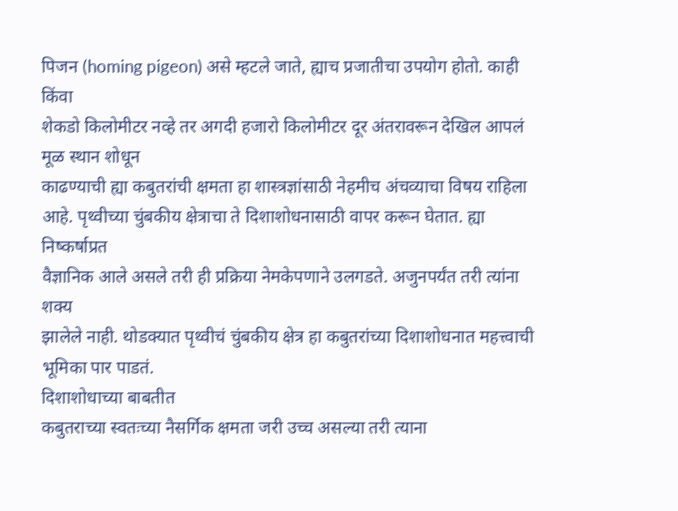पिजन (homing pigeon) असे म्हटले जाते, ह्याच प्रजातीचा उपयोग होतो. काही किंवा
शेकडो किलोमीटर नव्हे तर अगदी हजारो किलोमीटर दूर अंतरावरून देखिल आपलं मूळ स्थान शोधून
काढण्याची ह्या कबुतरांची क्षमता हा शास्त्रज्ञांसाठी नेहमीच अंचव्याचा विषय राहिला
आहे. पृथ्वीच्या चुंबकीय क्षेत्राचा ते दिशाशोधनासाठी वापर करून घेतात. ह्या निष्कर्षाप्रत
वैज्ञानिक आले असले तरी ही प्रक्रिया नेमकेपणाने उलगडते. अजुनपर्यंत तरी त्यांना शक्य
झालेले नाही. थोडक्यात पृथ्वीचं चुंबकीय क्षेत्र हा कबुतरांच्या दिशाशोधनात महत्त्वाची
भूमिका पार पाडतं.
दिशाशोधाच्या बाबतीत
कबुतराच्या स्वतःच्या नैसर्गिक क्षमता जरी उच्च असल्या तरी त्याना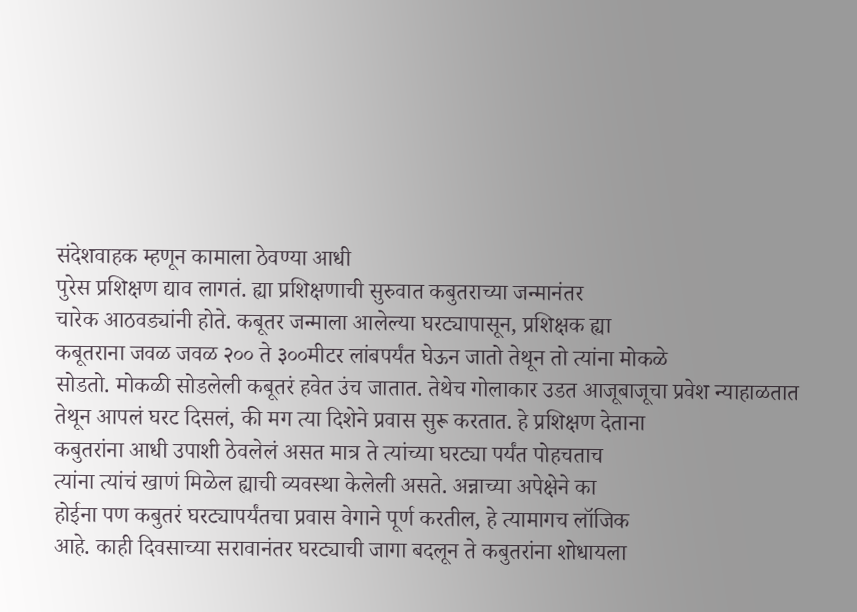संदेशवाहक म्हणून कामाला ठेवण्या आधी
पुरेस प्रशिक्षण द्याव लागतं. ह्या प्रशिक्षणाची सुरुवात कबुतराच्या जन्मानंतर
चारेक आठवड्यांनी होते. कबूतर जन्माला आलेल्या घरट्यापासून, प्रशिक्षक ह्या
कबूतराना जवळ जवळ २०० ते ३००मीटर लांबपर्यंत घेऊन जातो तेथून तो त्यांना मोकळे
सोडतो. मोकळी सोडलेली कबूतरं हवेत उंच जातात. तेथेच गोलाकार उडत आजूबाजूचा प्रवेश न्याहाळतात
तेथून आपलं घरट दिसलं, की मग त्या दिशेने प्रवास सुरू करतात. हे प्रशिक्षण देताना
कबुतरांना आधी उपाशी ठेवलेलं असत मात्र ते त्यांच्या घरट्या पर्यंत पोहचताच
त्यांना त्यांचं खाणं मिळेल ह्याची व्यवस्था केलेली असते. अन्नाच्या अपेक्षेने का
होईना पण कबुतरं घरट्यापर्यंतचा प्रवास वेगाने पूर्ण करतील, हे त्यामागच लॉजिक
आहे. काही दिवसाच्या सरावानंतर घरट्याची जागा बदलून ते कबुतरांना शोधायला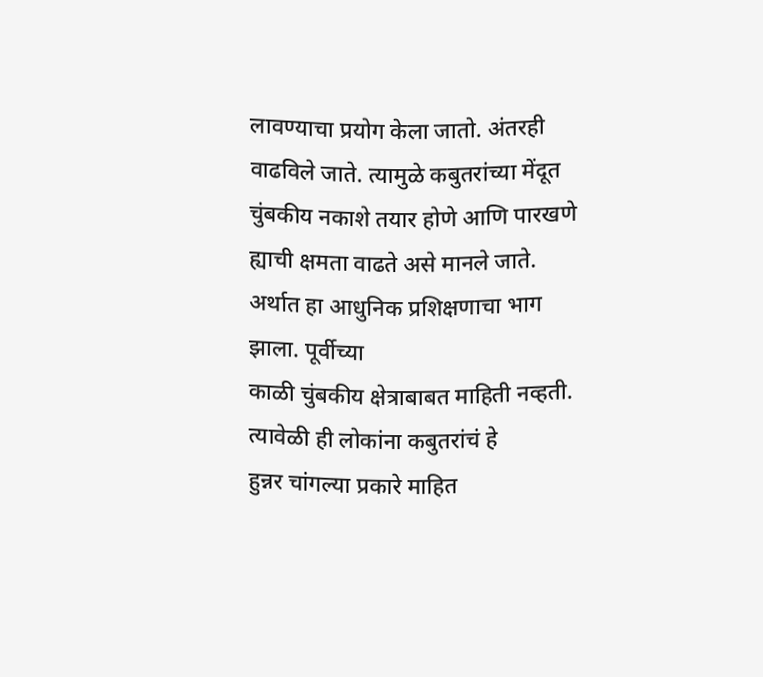लावण्याचा प्रयोग केला जातो. अंतरही वाढविले जाते. त्यामुळे कबुतरांच्या मेंदूत
चुंबकीय नकाशे तयार होणे आणि पारखणे ह्याची क्षमता वाढते असे मानले जाते.
अर्थात हा आधुनिक प्रशिक्षणाचा भाग झाला. पूर्वीच्या
काळी चुंबकीय क्षेत्राबाबत माहिती नव्हती. त्यावेळी ही लोकांना कबुतरांचं हे
हुन्नर चांगल्या प्रकारे माहित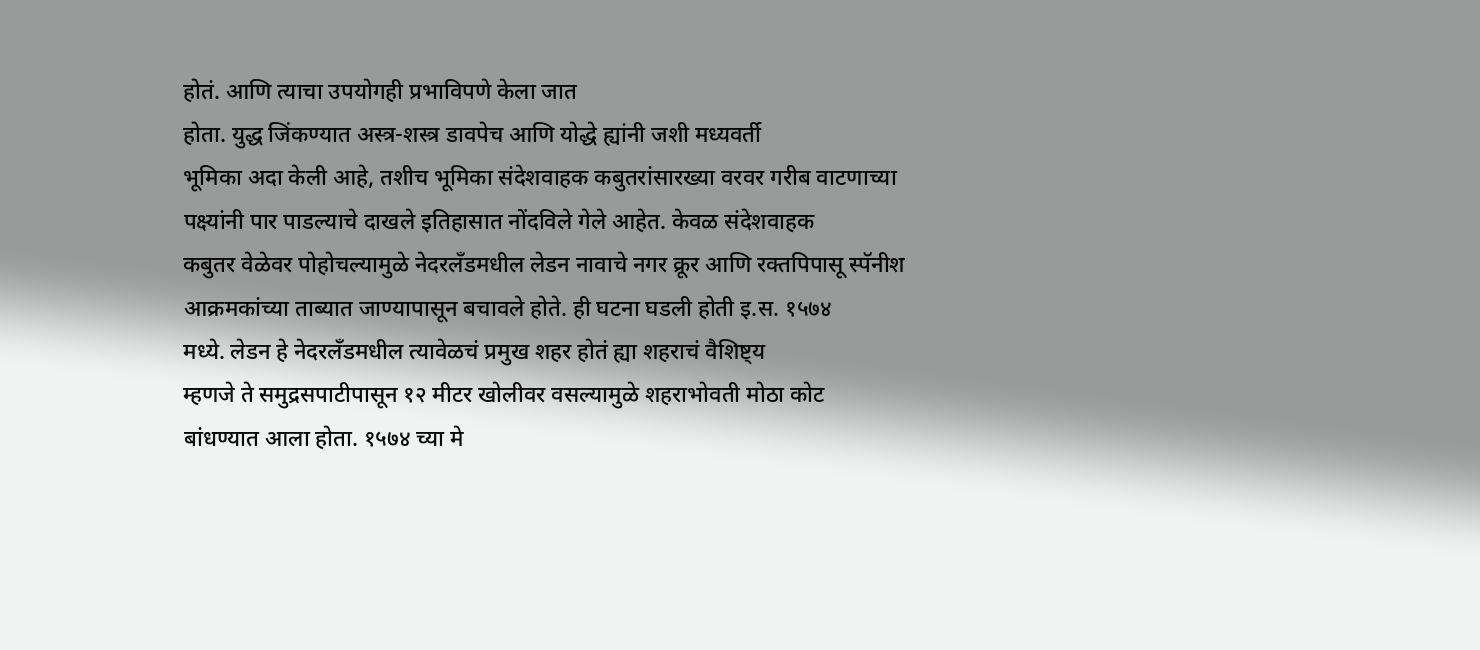होतं. आणि त्याचा उपयोगही प्रभाविपणे केला जात
होता. युद्ध जिंकण्यात अस्त्र-शस्त्र डावपेच आणि योद्धे ह्यांनी जशी मध्यवर्ती
भूमिका अदा केली आहे, तशीच भूमिका संदेशवाहक कबुतरांसारख्या वरवर गरीब वाटणाच्या
पक्ष्यांनी पार पाडल्याचे दाखले इतिहासात नोंदविले गेले आहेत. केवळ संदेशवाहक
कबुतर वेळेवर पोहोचल्यामुळे नेदरलँडमधील लेडन नावाचे नगर क्रूर आणि रक्तपिपासू स्पॅनीश
आक्रमकांच्या ताब्यात जाण्यापासून बचावले होते. ही घटना घडली होती इ.स. १५७४
मध्ये. लेडन हे नेदरलँडमधील त्यावेळचं प्रमुख शहर होतं ह्या शहराचं वैशिष्ट्य
म्हणजे ते समुद्रसपाटीपासून १२ मीटर खोलीवर वसल्यामुळे शहराभोवती मोठा कोट
बांधण्यात आला होता. १५७४ च्या मे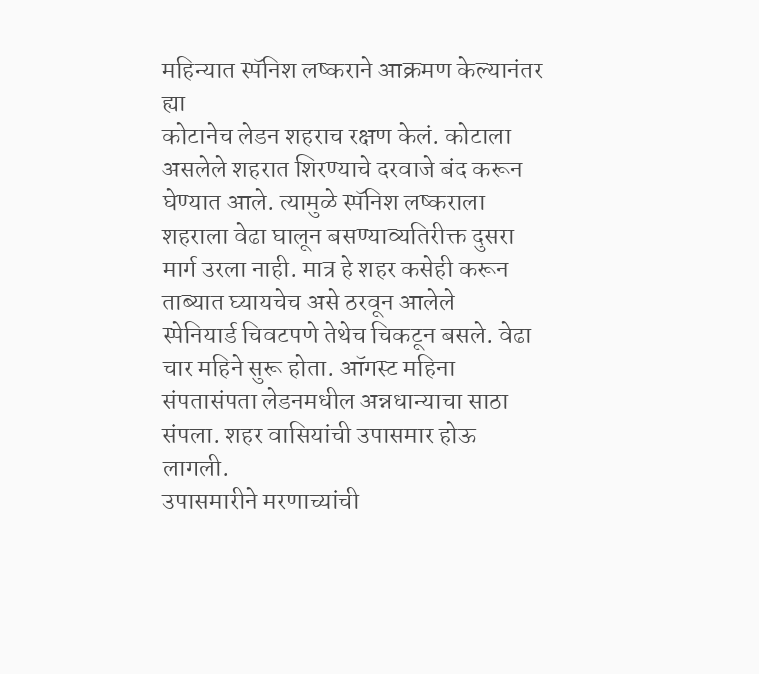महिन्यात स्पॅनिश लष्कराने आक्रमण केल्यानंतर ह्या
कोटानेच लेडन शहराच रक्षण केलं. कोटाला असलेले शहरात शिरण्याचे दरवाजे बंद करून
घेण्यात आले. त्यामुळे स्पॅनिश लष्कराला शहराला वेढा घालून बसण्याव्यतिरीक्त दुसरा
मार्ग उरला नाही. मात्र हे शहर कसेही करून ताब्यात घ्यायचेच असे ठरवून आलेले
स्पेनियार्ड चिवटपणे तेथेच चिकटून बसले. वेढा चार महिने सुरू होता. ऑगस्ट महिना
संपतासंपता लेडनमधील अन्नधान्याचा साठा संपला. शहर वासियांची उपासमार होऊ लागली.
उपासमारीने मरणाच्यांची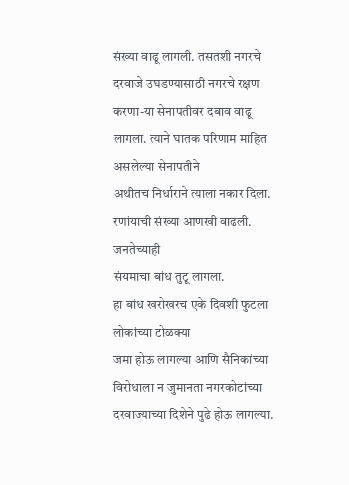संख्या वाढू लागली. तसतशी नगरचे दरवाजे उघडण्यासाठी नगरचे रक्षण
करणा-या सेनापतीवर दबाव वाढू लागला. त्याने घातक परिणाम माहित असलेल्या सेनापतीने
अथीतच निर्धाराने त्याला नकार दिला. रणांयाची संख्या आणखी वाढली. जनतेच्याही
संयमाचा बांध तुटू लागला.
हा बांध खरोखरच एके दिवशी फुटला लोकांच्या टोळक्या
जमा होऊ लागल्या आणि सैनिकांच्या
विरोधाला न जुमानता नगरकोटांच्या दरवाज्याच्या दिशेने पुढे होऊ लागल्या.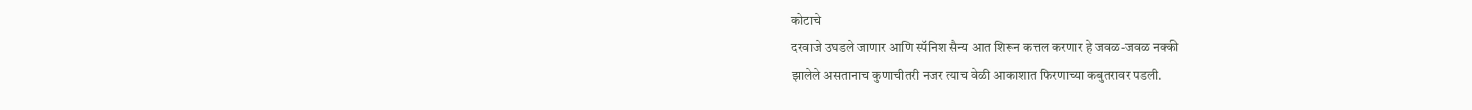कोटाचे
दरवाजे उघडले जाणार आणि स्पॅनिश सैन्य आत शिरून कत्तल करणार हे जवळ-जवळ नक्की
झालेले असतानाच कुणाचीतरी नजर त्याच वेळी आकाशात फिरणाच्या कबुतरावर पडली.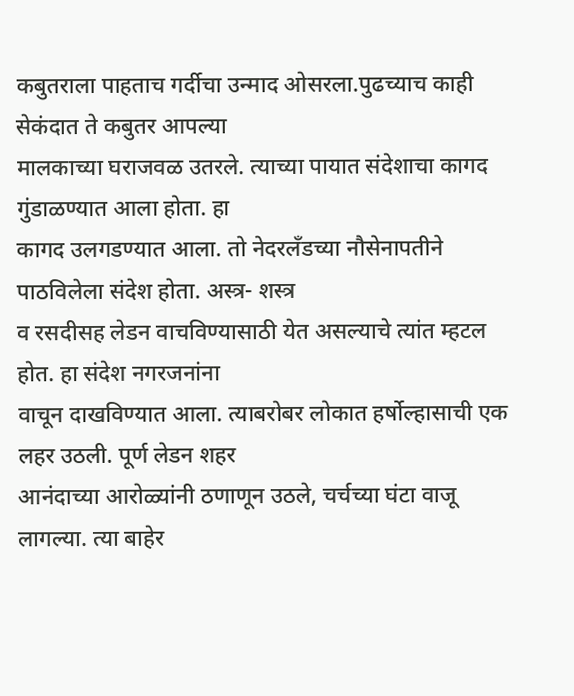कबुतराला पाहताच गर्दीचा उन्माद ओसरला.पुढच्याच काही सेकंदात ते कबुतर आपल्या
मालकाच्या घराजवळ उतरले. त्याच्या पायात संदेशाचा कागद गुंडाळण्यात आला होता. हा
कागद उलगडण्यात आला. तो नेदरलँडच्या नौसेनापतीने पाठविलेला संदेश होता. अस्त्र- शस्त्र
व रसदीसह लेडन वाचविण्यासाठी येत असल्याचे त्यांत म्हटल होत. हा संदेश नगरजनांना
वाचून दाखविण्यात आला. त्याबरोबर लोकात हर्षोल्हासाची एक लहर उठली. पूर्ण लेडन शहर
आनंदाच्या आरोळ्यांनी ठणाणून उठले, चर्चच्या घंटा वाजू लागल्या. त्या बाहेर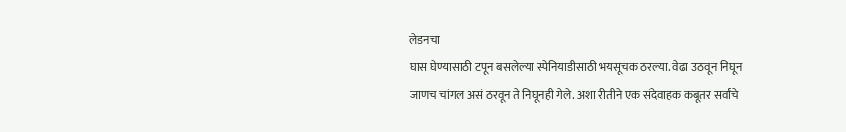लेडनचा
घास घेण्यासाठी टपून बसलेल्या स्पेनियाडीसाठी भयसूचक ठरल्या. वेढा उठवून निघून
जाणच चांगल असं ठरवून ते निघूनही गेले. अशा रीतीने एक संदेवाहक कबूतर सर्वांचे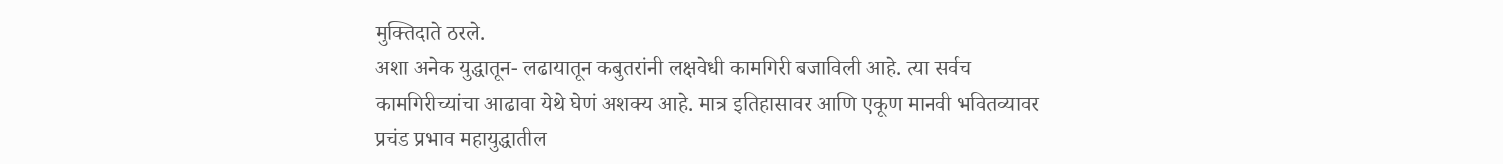मुक्तिदाते ठरले.
अशा अनेक युद्धातून- लढायातून कबुतरांनी लक्षवेधी कामगिरी बजाविली आहे. त्या सर्वच
कामगिरीच्यांचा आढावा येथे घेणं अशक्य आहे. मात्र इतिहासावर आणि एकूण मानवी भवितव्यावर
प्रचंड प्रभाव महायुद्धातील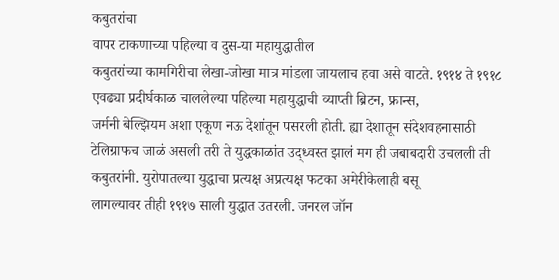कबुतरांचा
वापर टाकणाच्या पहिल्या व दुस-या महायुद्धातील
कबुतरांच्या कामगिरीचा लेखा-जोखा मात्र मांडला जायलाच हवा असे वाटते. १९१४ ते १९१८
एवढ्या प्रदीर्घकाळ चाललेल्या पहिल्या महायुद्धाची व्याप्ती ब्रिटन, फ्रान्स,
जर्मनी बेल्झियम अशा एकूण नऊ देशांतून पसरली होती. ह्या देशातून संदेशवहनासाठी
टेलिग्राफच जाळं असली तरी ते युद्धकाळांत उद्ध्वस्त झालं मग ही जबाबदारी उचलली ती
कबुतरांनी. युरोपातल्या युद्धाचा प्रत्यक्ष अप्रत्यक्ष फटका अमेरीकेलाही बसू
लागल्यावर तीही १९१७ साली युद्धात उतरली. जनरल जॉन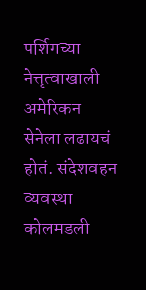पर्शिगच्या नेत्तृत्वाखाली
अमेरिकन सेनेला लढायचं होतं. संदेशवहन व्यवस्था कोलमडली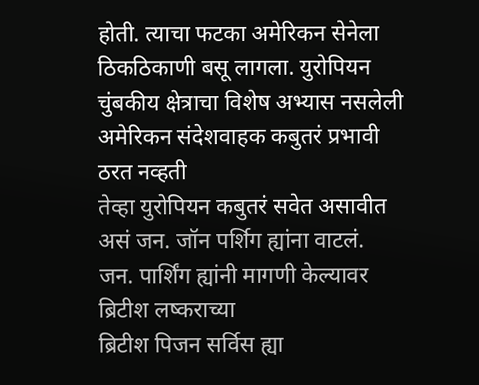होती. त्याचा फटका अमेरिकन सेनेला ठिकठिकाणी बसू लागला. युरोपियन
चुंबकीय क्षेत्राचा विशेष अभ्यास नसलेली अमेरिकन संदेशवाहक कबुतरं प्रभावी ठरत नव्हती
तेव्हा युरोपियन कबुतरं सवेत असावीत असं जन. जॉन पर्शिग ह्यांना वाटलं.
जन. पार्शिंग ह्यांनी मागणी केल्यावर ब्रिटीश लष्कराच्या
ब्रिटीश पिजन सर्विस ह्या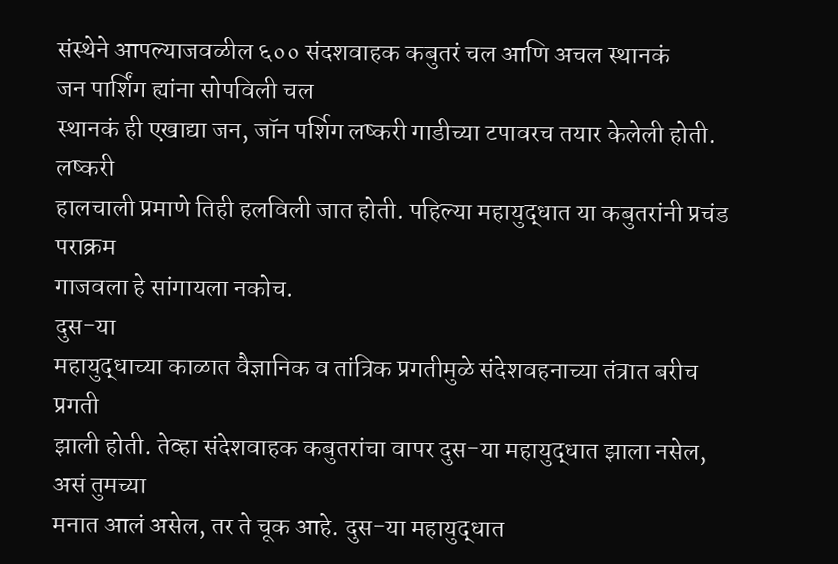संस्थेने आपल्याजवळील ६०० संदशवाहक कबुतरं चल आणि अचल स्थानकं
जन पार्शिंग ह्यांना सोपविली चल
स्थानकं ही एखाद्या जन, जॉन पर्शिग लष्करी गाडीच्या टपावरच तयार केलेली होती. लष्करी
हालचाली प्रमाणे तिही हलविली जात होती. पहिल्या महायुद्धात या कबुतरांनी प्रचंड पराक्रम
गाजवला हे सांगायला नकोच.
दुस-या
महायुद्धाच्या काळात वैज्ञानिक व तांत्रिक प्रगतीमुळे संदेशवहनाच्या तंत्रात बरीच प्रगती
झाली होती. तेव्हा संदेशवाहक कबुतरांचा वापर दुस-या महायुद्धात झाला नसेल, असं तुमच्या
मनात आलं असेल, तर ते चूक आहे. दुस-या महायुद्धात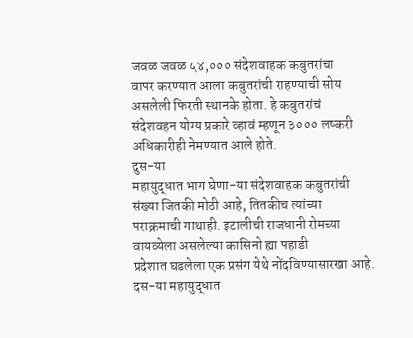जवळ जवळ ५४,००० संदेशवाहक कबुतरांचा
वापर करण्यात आला कबुतरांची राहण्याची सोय असलेली फिरती स्थानके होता. हे कबुतरांचं
संदेशवहन योग्य प्रकारे व्हावं म्हणून ३००० लष्करी अधिकारीही नेमण्यात आले होते.
दुस-या
महायुद्धात भाग घेणा-या संदेशवाहक कबुतरांची संख्या जितकी मोठी आहे, तितकीच त्यांच्या
पराक्रमाची गाथाही. इटालीची राजधानी रोमच्या वायव्येला असलेल्या कासिनो ह्या पहाडी
प्रदेशात घडलेला एक प्रसंग येथे नोंदविण्यासारखा आहे. दस-या महायुद्धात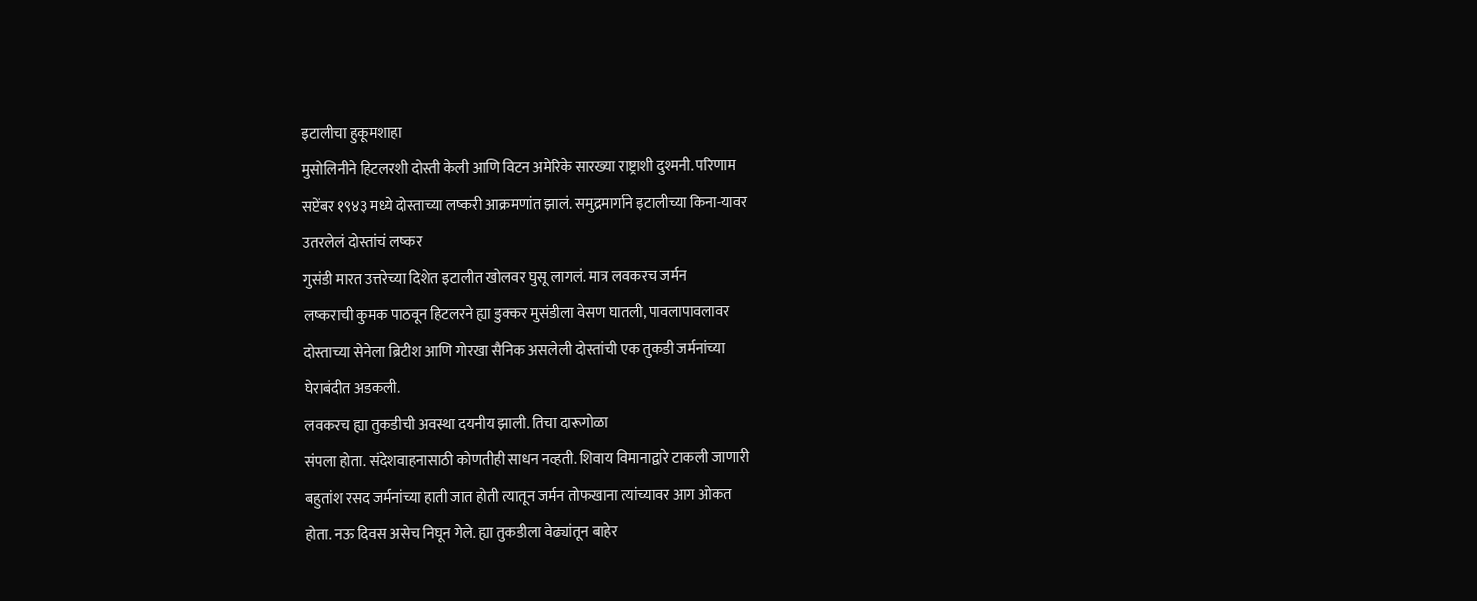इटालीचा हुकूमशाहा
मुसोलिनीने हिटलरशी दोस्ती केली आणि विटन अमेरिके सारख्या राष्ट्राशी दुश्मनी. परिणाम
सप्टेंबर १९४३ मध्ये दोस्ताच्या लष्करी आक्रमणांत झालं. समुद्रमार्गाने इटालीच्या किना-यावर
उतरलेलं दोस्तांचं लष्कर
गुसंडी मारत उत्तरेच्या दिशेत इटालीत खोलवर घुसू लागलं. मात्र लवकरच जर्मन
लष्कराची कुमक पाठवून हिटलरने ह्या डुक्कर मुसंडीला वेसण घातली, पावलापावलावर
दोस्ताच्या सेनेला ब्रिटीश आणि गोरखा सैनिक असलेली दोस्तांची एक तुकडी जर्मनांच्या
घेराबंदीत अडकली.
लवकरच ह्या तुकडीची अवस्था दयनीय झाली. तिचा दारूगोळा
संपला होता. संदेशवाहनासाठी कोणतीही साधन नव्हती. शिवाय विमानाद्वारे टाकली जाणारी
बहुतांश रसद जर्मनांच्या हाती जात होती त्यातून जर्मन तोफखाना त्यांच्यावर आग ओकत
होता. नऊ दिवस असेच निघून गेले. ह्या तुकडीला वेढ्यांतून बाहेर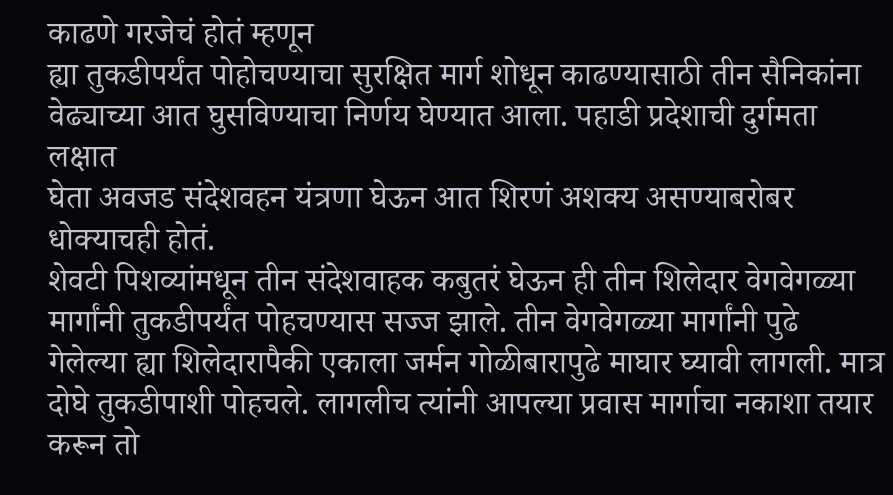काढणे गरजेचं होतं म्हणून
ह्या तुकडीपर्यंत पोहोचण्याचा सुरक्षित मार्ग शोधून काढण्यासाठी तीन सैनिकांना
वेढ्याच्या आत घुसविण्याचा निर्णय घेण्यात आला. पहाडी प्रदेशाची दुर्गमता लक्षात
घेता अवजड संदेशवहन यंत्रणा घेऊन आत शिरणं अशक्य असण्याबरोबर धोक्याचही होतं.
शेवटी पिशव्यांमधून तीन संदेशवाहक कबुतरं घेऊन ही तीन शिलेदार वेगवेगळ्या
मार्गांनी तुकडीपर्यंत पोहचण्यास सज्ज झाले. तीन वेगवेगळ्या मार्गांनी पुढे
गेलेल्या ह्या शिलेदारापैकी एकाला जर्मन गोळीबारापुढे माघार घ्यावी लागली. मात्र
दोघे तुकडीपाशी पोहचले. लागलीच त्यांनी आपल्या प्रवास मार्गाचा नकाशा तयार करून तो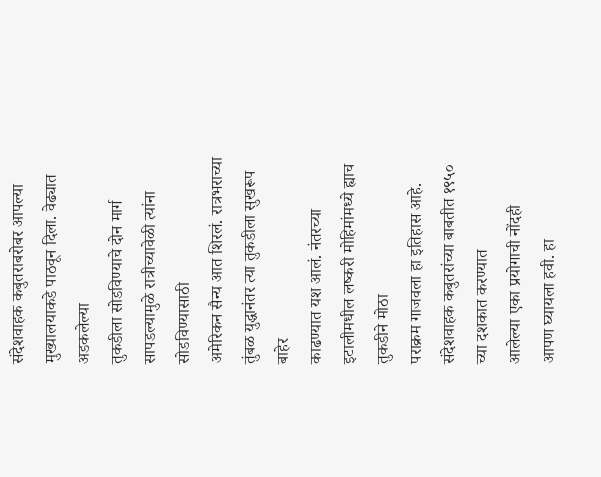संदेशवाहक कबुतराबरोबर आपल्या मुख्यालयाकडे पाठवून दिला. वेढ्यात अडकलेल्या
तुकडीला सोडविण्याचे दोन मार्ग सापडल्यामुळे रात्रीच्यावेळी त्यांना सोडविण्यासाठी
अमेरिकन सैन्य आत शिरलं. रात्रभराच्या तुंबळ युद्धानंतर त्या तुकडीला सुखरूप बाहेर
काढण्यात यश आलं. नंतरच्या इटालीमधील लष्करी मोहिमांमध्ये ह्याच तुकडीने मोठा
पराक्रम गाजवला हा इतिहास आहे.
संदेशवाहक कबुतरांच्या बाबतीत १९५० च्या दशकात करण्यात
आलेल्या एका प्रयोगाची नोंदही
आपण घ्यायला हवी. हा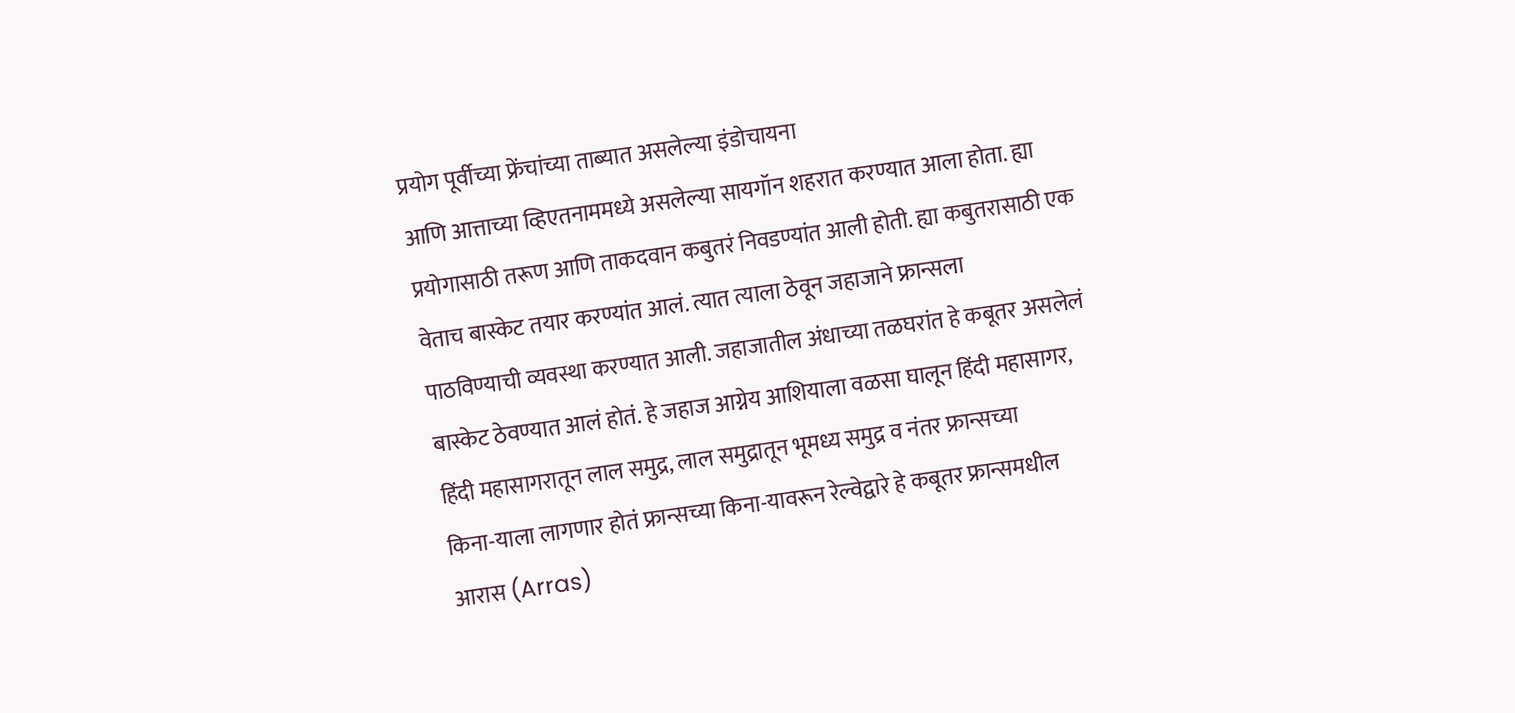प्रयोग पूर्वीच्या फ्रेंचांच्या ताब्यात असलेल्या इंडोचायना
आणि आत्ताच्या व्हिएतनाममध्ये असलेल्या सायगॉन शहरात करण्यात आला होता. ह्या
प्रयोगासाठी तरूण आणि ताकदवान कबुतरं निवडण्यांत आली होती. ह्या कबुतरासाठी एक
वेताच बास्केट तयार करण्यांत आलं. त्यात त्याला ठेवून जहाजाने फ्रान्सला
पाठविण्याची व्यवस्था करण्यात आली. जहाजातील अंधाच्या तळघरांत हे कबूतर असलेलं
बास्केट ठेवण्यात आलं होतं. हे जहाज आग्नेय आशियाला वळसा घालून हिंदी महासागर,
हिंदी महासागरातून लाल समुद्र, लाल समुद्रातून भूमध्य समुद्र व नंतर फ्रान्सच्या
किना-याला लागणार होतं फ्रान्सच्या किना-यावरून रेल्वेद्वारे हे कबूतर फ्रान्समधील
आरास (Arras)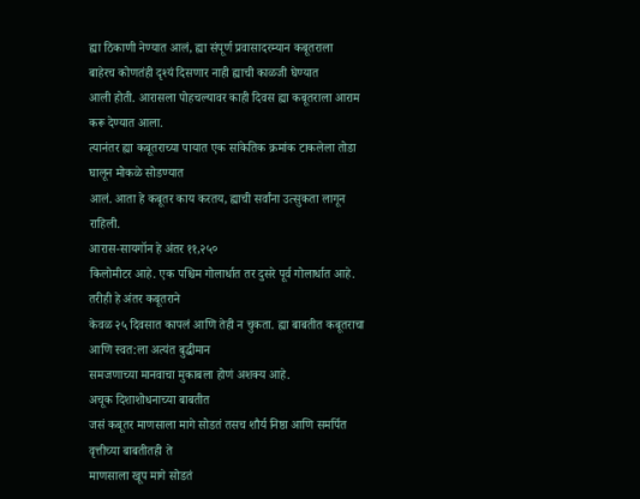ह्या ठिकाणी नेण्यात आलं, ह्या संपूर्ण प्रवासादरम्यान कबूतराला
बाहेरच कोणतंही दृश्यं दिसणार नाही ह्याची काळजी घेण्यात
आली होती. आरासला पोहचल्यावर काही दिवस ह्या कबूतराला आराम करू देण्यात आला.
त्यानंतर ह्या कबूतराच्या पायात एक सांकेतिक क्रमांक टाकलेला तोडा घालून मोकळे सोडण्यात
आलं. आता हे कबूतर काय करतय, ह्याची सर्वांना उत्सुकता लागून राहिली.
आरास-सायगॉन हे अंतर ११,२५०
किलोमीटर आहे. एक पश्चिम गोलार्धात तर दुसरे पूर्व गोलार्धात आहे. तरीही हे अंतर कबूतराने
केवळ २५ दिवसात कापलं आणि तेही न चुकता. ह्या बाबतीत कबूतराचा आणि स्वत:ला अत्यंत बुद्धीमान
समजणाच्या मानवाचा मुकाबला होणं अशक्य आहे.
अचूक दिशाशोधनाच्या बाबतीत
जसं कबूतर माणसाला मागे सोडतं तसच शौर्य निष्ठा आणि समर्पित वृत्तीच्या बाबतीतही ते
माणसाला खूप मागे सोडतं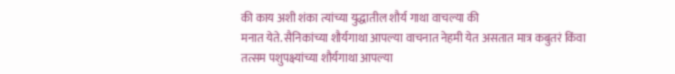की काय अशी शंका त्यांच्या युद्धातील शौर्य गाथा वाचल्या की
मनात येते. सैनिकांच्या शौर्यगाथा आपल्या वाचनात नेहमी येत असतात मात्र कबुतरं किंवा
तत्सम पशुपक्ष्यांच्या शौर्यगाथा आपल्या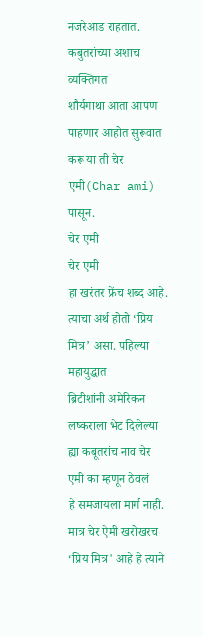नजरेआड राहतात. कबुतरांच्या अशाच व्यक्तिगत
शौर्यगाथा आता आपण पाहणार आहोत सुरूवात करू या ती चेर एमी(Char ami) पासून.
चेर एमी
चेर एमी
हा खरंतर फ्रेंच शब्द आहे. त्याचा अर्थ होतो ‘प्रिय मित्र’ असा. पहिल्या महायुद्धात
ब्रिटीशांनी अमेरिकन लष्कराला भेट दिलेल्या ह्या कबूतरांच नाव चेर एमी का म्हणून ठेवलं
हे समजायला मार्ग नाही. मात्र चेर ऐमी खरोखरच ‘प्रिय मित्र' आहे हे त्याने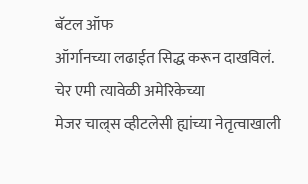बॅटल ऑफ
ऑर्गानच्या लढाईत सिद्ध करून दाखविलं.
चेर एमी त्यावेळी अमेरिकेच्या
मेजर चाल्र्स व्हीटलेसी ह्यांच्या नेतृत्वाखाली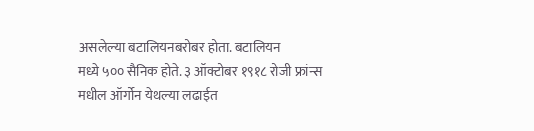असलेल्या बटालियनबरोबर होता. बटालियन
मध्ये ५०० सैनिक होते. ३ ऑक्टोबर १९१८ रोजी फ्रांन्स मधील ऑर्गोन येथल्या लढाईत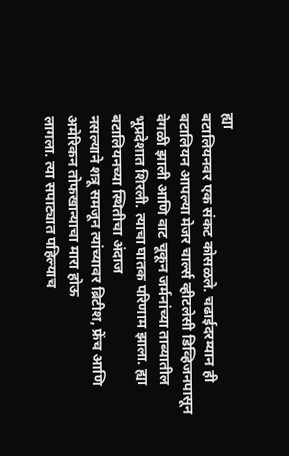ह्या
बटालियनवर एक संकट कोसळले. चढाईदरम्यान ही बटालियन आपल्या मेजर चार्ल्स व्हीटलेसी डिव्हिजनपासून वेगळी झाली आणि वाट चूकून जर्मनांच्या ताब्यातील
भूप्रदेशात शिरली. त्याचा घातक परिणाम झाला. ह्या बटालियनच्या स्थितीचा अंदाज
नसल्याने शत्रू समजून त्यांच्यावर ब्रिटीश, फ्रेंच आणि अमेरिकन तोफखान्याचा मारा होऊ
लागला. त्या सपाट्यात पहिल्याच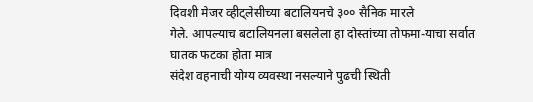दिवशी मेजर व्हीट्लेसीच्या बटालियनचे ३०० सैनिक मारले
गेले. आपल्याच बटालियनला बसलेला हा दोस्तांच्या तोफमा-याचा सर्वात घातक फटका होता मात्र
संदेश वहनाची योग्य व्यवस्था नसल्याने पुढची स्थिती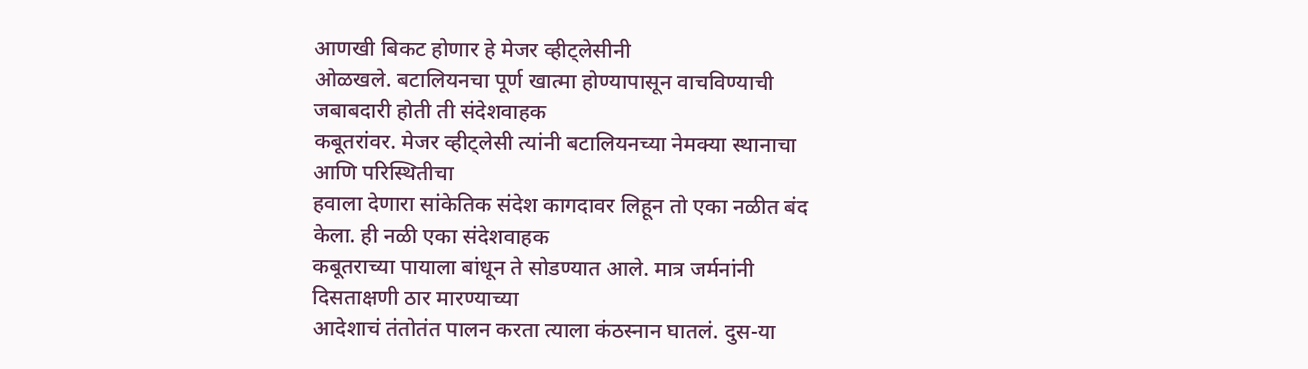आणखी बिकट होणार हे मेजर व्हीट्लेसीनी
ओळखले. बटालियनचा पूर्ण खात्मा होण्यापासून वाचविण्याची जबाबदारी होती ती संदेशवाहक
कबूतरांवर. मेजर व्हीट्लेसी त्यांनी बटालियनच्या नेमक्या स्थानाचा आणि परिस्थितीचा
हवाला देणारा सांकेतिक संदेश कागदावर लिहून तो एका नळीत बंद केला. ही नळी एका संदेशवाहक
कबूतराच्या पायाला बांधून ते सोडण्यात आले. मात्र जर्मनांनी दिसताक्षणी ठार मारण्याच्या
आदेशाचं तंतोतंत पालन करता त्याला कंठस्नान घातलं. दुस-या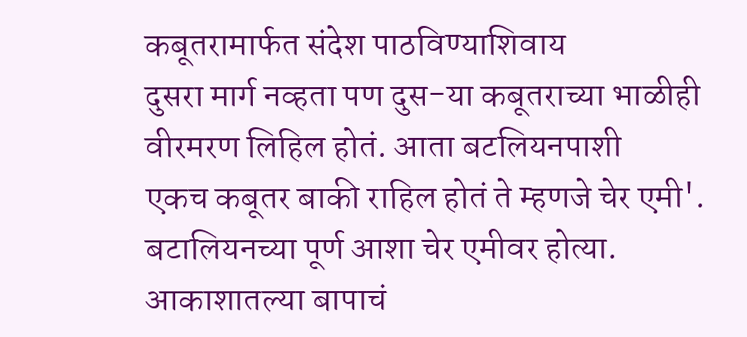कबूतरामार्फत संदेश पाठविण्याशिवाय
दुसरा मार्ग नव्हता पण दुस-या कबूतराच्या भाळीही वीरमरण लिहिल होतं. आता बटलियनपाशी
एकच कबूतर बाकी राहिल होतं ते म्हणजे चेर एमी'. बटालियनच्या पूर्ण आशा चेर एमीवर होत्या.
आकाशातल्या बापाचं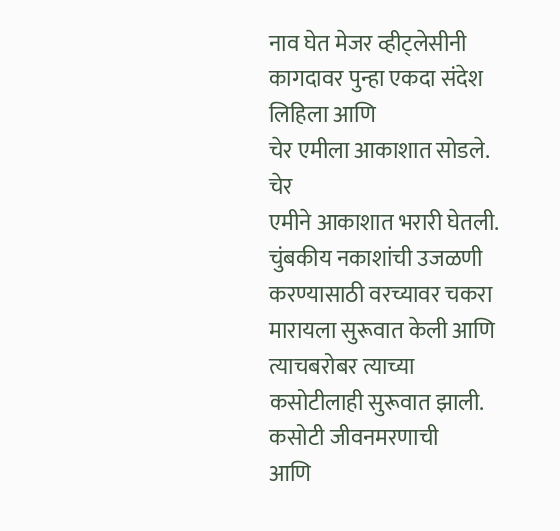नाव घेत मेजर व्हीट्लेसीनी कागदावर पुन्हा एकदा संदेश लिहिला आणि
चेर एमीला आकाशात सोडले.
चेर
एमीने आकाशात भरारी घेतली. चुंबकीय नकाशांची उजळणी करण्यासाठी वरच्यावर चकरा
मारायला सुरूवात केली आणि त्याचबरोबर त्याच्या कसोटीलाही सुरूवात झाली. कसोटी जीवनमरणाची
आणि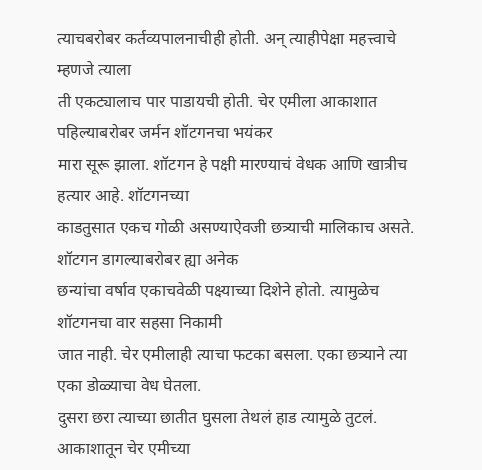त्याचबरोबर कर्तव्यपालनाचीही होती. अन् त्याहीपेक्षा महत्त्वाचे म्हणजे त्याला
ती एकट्यालाच पार पाडायची होती. चेर एमीला आकाशात पहिल्याबरोबर जर्मन शॉटगनचा भयंकर
मारा सूरू झाला. शॉटगन हे पक्षी मारण्याचं वेधक आणि खात्रीच हत्यार आहे. शॉटगनच्या
काडतुसात एकच गोळी असण्याऐवजी छत्र्याची मालिकाच असते. शॉटगन डागल्याबरोबर ह्या अनेक
छन्यांचा वर्षाव एकाचवेळी पक्ष्याच्या दिशेने होतो. त्यामुळेच शॉटगनचा वार सहसा निकामी
जात नाही. चेर एमीलाही त्याचा फटका बसला. एका छत्र्याने त्या एका डोळ्याचा वेध घेतला.
दुसरा छरा त्याच्या छातीत घुसला तेथलं हाड त्यामुळे तुटलं.
आकाशातून चेर एमीच्या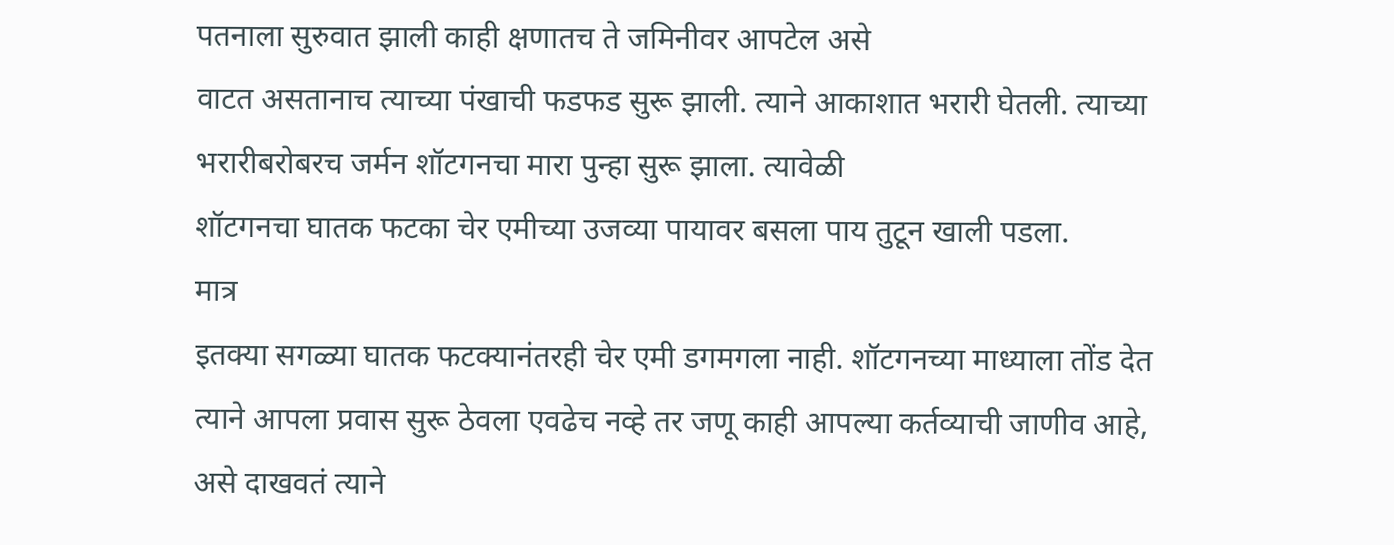पतनाला सुरुवात झाली काही क्षणातच ते जमिनीवर आपटेल असे
वाटत असतानाच त्याच्या पंखाची फडफड सुरू झाली. त्याने आकाशात भरारी घेतली. त्याच्या
भरारीबरोबरच जर्मन शॉटगनचा मारा पुन्हा सुरू झाला. त्यावेळी
शॉटगनचा घातक फटका चेर एमीच्या उजव्या पायावर बसला पाय तुटून खाली पडला.
मात्र
इतक्या सगळ्या घातक फटक्यानंतरही चेर एमी डगमगला नाही. शॉटगनच्या माध्याला तोंड देत
त्याने आपला प्रवास सुरू ठेवला एवढेच नव्हे तर जणू काही आपल्या कर्तव्याची जाणीव आहे,
असे दाखवतं त्याने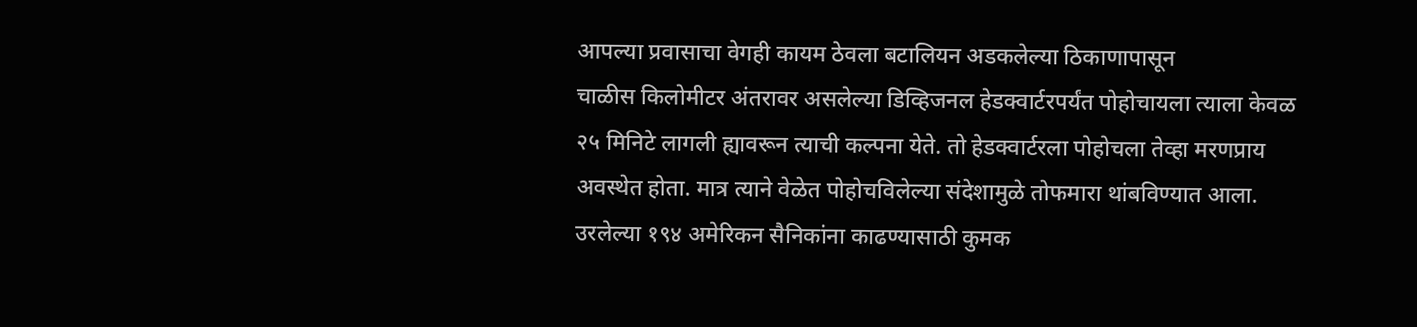आपल्या प्रवासाचा वेगही कायम ठेवला बटालियन अडकलेल्या ठिकाणापासून
चाळीस किलोमीटर अंतरावर असलेल्या डिव्हिजनल हेडक्वार्टरपर्यंत पोहोचायला त्याला केवळ
२५ मिनिटे लागली ह्यावरून त्याची कल्पना येते. तो हेडक्वार्टरला पोहोचला तेव्हा मरणप्राय
अवस्थेत होता. मात्र त्याने वेळेत पोहोचविलेल्या संदेशामुळे तोफमारा थांबविण्यात आला.
उरलेल्या १९४ अमेरिकन सैनिकांना काढण्यासाठी कुमक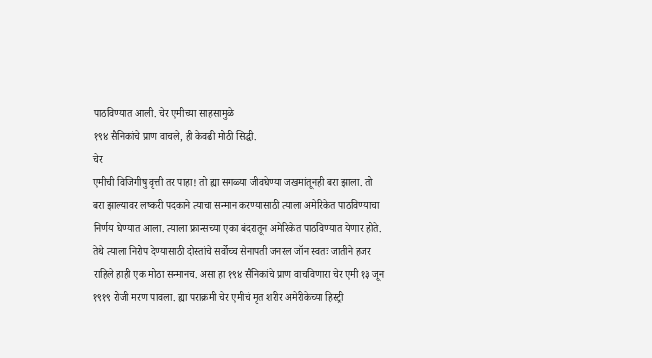पाठविण्यात आली. चेर एमीच्या साहसामुळे
१९४ सैनिकांचे प्राण वाचले, ही केवढी मोठी सिद्धी.
चेर
एमीची विजिगीषु वृत्ती तर पाहा! तो ह्या सगळ्या जीवघेण्या जखमांतूनही बरा झाला. तो
बरा झाल्यावर लष्करी पदकाने त्याचा सन्मान करण्यासाठी त्याला अमेरिकेत पाठविण्याचा
निर्णय घेण्यात आला. त्याला फ्रान्सच्या एका बंदरातून अमेरिकेत पाठविण्यात येणार होते.
तेथे त्याला निरोप देण्यासाठी दोस्तांचे सर्वोच्च सेनापती जनरल जॉन स्वतः जातीने हजर
राहिले हाही एक मोठा सन्मानच. असा हा १९४ सैनिकांचे प्राण वाचविणारा चेर एमी १३ जून
१९१९ रोजी मरण पावला. ह्या पराक्रमी चेर एमीचं मृत शरीर अमेरीकेच्या हिस्ट्री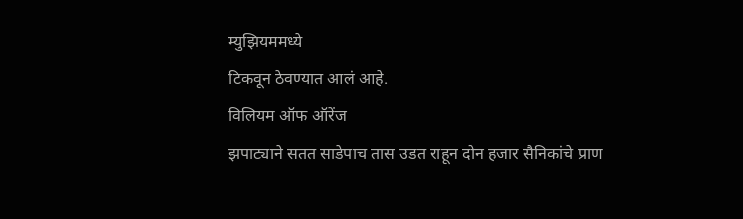म्युझियममध्ये
टिकवून ठेवण्यात आलं आहे.
विलियम ऑफ ऑरेंज
झपाट्याने सतत साडेपाच तास उडत राहून दोन हजार सैनिकांचे प्राण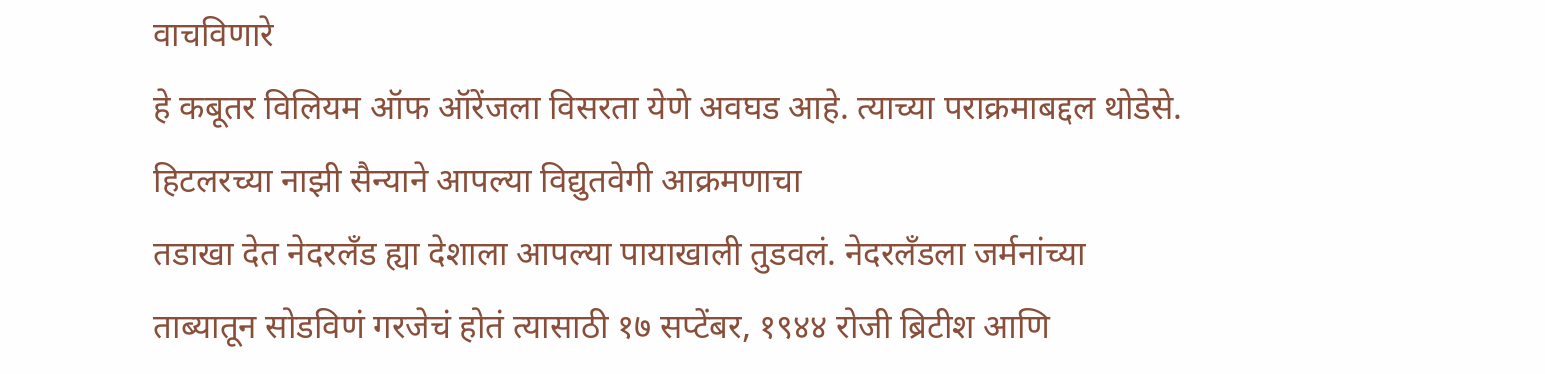वाचविणारे
हे कबूतर विलियम ऑफ ऑरेंजला विसरता येणे अवघड आहे. त्याच्या पराक्रमाबद्दल थोडेसे.
हिटलरच्या नाझी सैन्याने आपल्या विद्युतवेगी आक्रमणाचा
तडाखा देत नेदरलँड ह्या देशाला आपल्या पायाखाली तुडवलं. नेदरलँडला जर्मनांच्या
ताब्यातून सोडविणं गरजेचं होतं त्यासाठी १७ सप्टेंबर, १९४४ रोजी ब्रिटीश आणि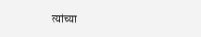त्यांच्या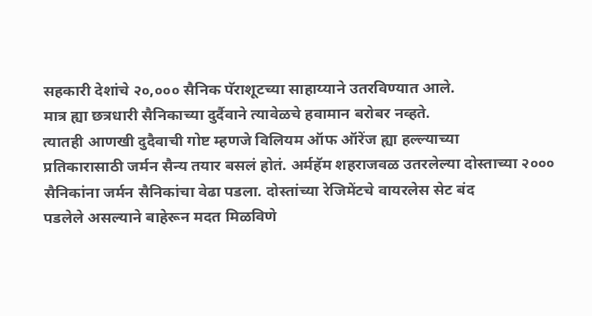सहकारी देशांचे २०,००० सैनिक पॅराशूटच्या साहाय्याने उतरविण्यात आले.
मात्र ह्या छत्रधारी सैनिकाच्या दुर्दैवाने त्यावेळचे हवामान बरोबर नव्हते.
त्यातही आणखी दुदैवाची गोष्ट म्हणजे विलियम ऑफ ऑरेंज ह्या हल्ल्याच्या
प्रतिकारासाठी जर्मन सैन्य तयार बसलं होतं. अर्महॅम शहराजवळ उतरलेल्या दोस्ताच्या २०००
सैनिकांना जर्मन सैनिकांचा वेढा पडला. दोस्तांच्या रेजिमेंटचे वायरलेस सेट बंद
पडलेले असल्याने बाहेरून मदत मिळविणे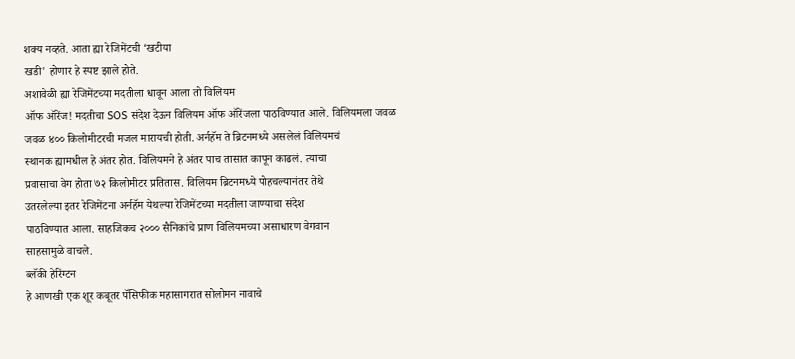शक्य नव्हते. आता ह्या रेजिमेंटची ‘खटीया
खडी' होणार हे स्पष्ट झाले होते.
अशावेळी ह्या रेजिमेंटच्या मदतीला धावून आला तो विलियम
ऑफ ऑरेंज! मदतीचा SOS संदेश देऊन विलियम ऑफ ऑरेंजला पाठविण्यात आले. विलियमला जवळ
जवळ ४०० किलोमीटरची मजल मारायची होती. अर्नहॅम ते ब्रिटनमध्ये असलेलं विलियमचं
स्थानक ह्यामधील हे अंतर होत. विलियमने हे अंतर पाच तासात कापून काढलं. त्याचा
प्रवासाचा वेग होता ७२ किलोमीटर प्रतितास. विलियम ब्रिटनमध्ये पोहचल्यानंतर तेथे
उतरलेल्या इतर रेजिमेंटना अर्नहॅम येथल्या रेजिमेंटच्या मदतीला जाण्याचा संदेश
पाठविण्यात आला. साहजिकच २००० सैनिकांचे प्राण विलियमच्या असाधारण वेगवान
साहसामुळे वाचले.
ब्लॅकी हेरिंग्टन
हे आणखी एक शूर कबूतर पॅसिफीक महासागरात सोलोमन नावाचे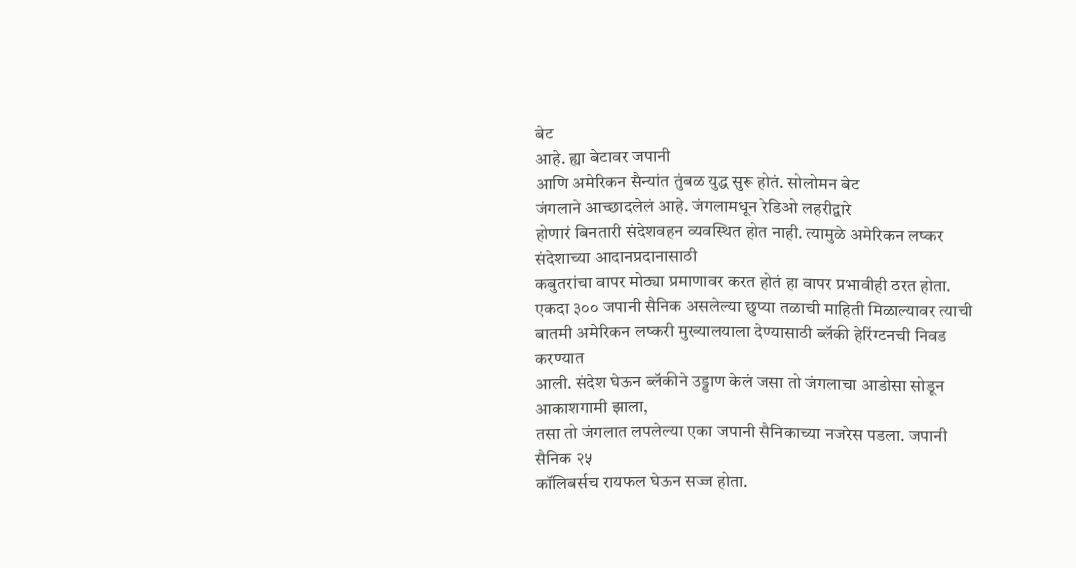बेट
आहे. ह्या बेटावर जपानी
आणि अमेरिकन सैन्यांत तुंबळ युद्ध सुरू होतं. सोलोमन बेट
जंगलाने आच्छादलेलं आहे. जंगलामधून रेडिओ लहरीद्वारे
होणारं बिनतारी संदेशवहन व्यवस्थित होत नाही. त्यामुळे अमेरिकन लष्कर संदेशाच्या आदानप्रदानासाठी
कबुतरांचा वापर मोठ्या प्रमाणावर करत होतं हा वापर प्रभावीही ठरत होता.
एकदा ३०० जपानी सैनिक असलेल्या छुप्या तळाची माहिती मिळाल्यावर त्याची
बातमी अमेरिकन लष्करी मुख्यालयाला देण्यासाठी ब्लॅकी हेरिंग्टनची निवड करण्यात
आली. संदेश घेऊन ब्लॅकीने उड्डाण केलं जसा तो जंगलाचा आडोसा सोडून आकाशगामी झाला,
तसा तो जंगलात लपलेल्या एका जपानी सैनिकाच्या नजरेस पडला. जपानी सैनिक २५
कॉलिबर्सच रायफल घेऊन सज्ज होता.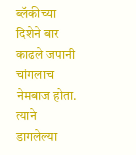ब्लॅकीच्या दिशेने बार काढले जपानी चांगलाच
नेमबाज होता. त्याने डागलेल्या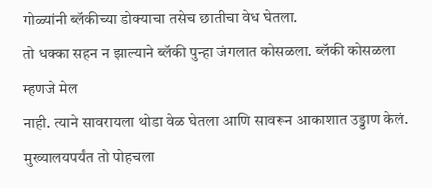गोळ्यांनी ब्लॅकीच्या डोक्याचा तसेच छातीचा वेध घेतला.
तो धक्का सहन न झाल्याने ब्लॅकी पुन्हा जंगलात कोसळला. ब्लॅकी कोसळला म्हणजे मेल
नाही. त्याने सावरायला थोडा वेळ घेतला आणि सावरून आकाशात उड्डाण केलं.
मुख्यालयपर्यंत तो पोहचला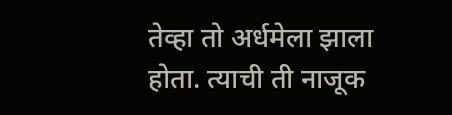तेव्हा तो अर्धमेला झाला होता. त्याची ती नाजूक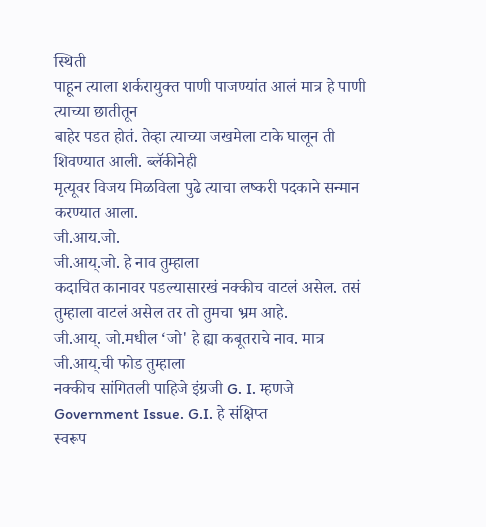स्थिती
पाहून त्याला शर्करायुक्त पाणी पाजण्यांत आलं मात्र हे पाणी त्याच्या छातीतून
बाहेर पडत होतं. तेव्हा त्याच्या जखमेला टाके घालून ती शिवण्यात आली. ब्लॅकीनेही
मृत्यूवर विजय मिळविला पुढे त्याचा लष्करी पदकाने सन्मान करण्यात आला.
जी.आय.जो.
जी.आय्.जो. हे नाव तुम्हाला
कदाचित कानावर पडल्यासारखं नक्कीच वाटलं असेल. तसं तुम्हाला वाटलं असेल तर तो तुमचा भ्रम आहे.
जी.आय्. जो.मधील ‘जो' हे ह्या कबूतराचे नाव. मात्र जी.आय्.ची फोड तुम्हाला
नक्कीच सांगितली पाहिजे इंग्रजी G. I. म्हणजे Government Issue. G.I. हे संक्षिप्त
स्वरूप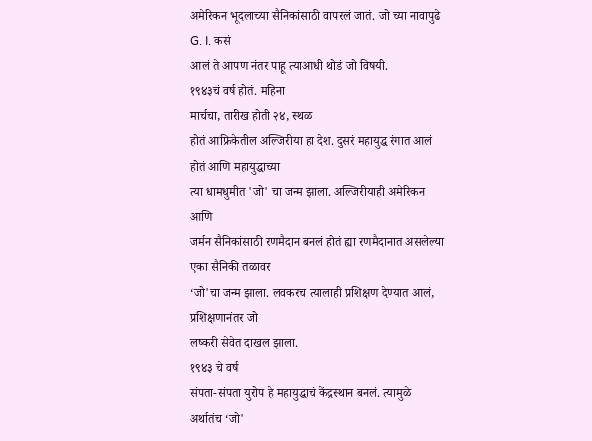अमेरिकन भूदलाच्या सैनिकांसाठी वापरलं जातं. जो च्या नावापुढे G. I. कसं
आलं ते आपण नंतर पाहू त्याआधी थोडं जो विषयी.
१९४३चं वर्ष होतं. महिना
मार्चचा, तारीख होती २४, स्थळ
होतं आफ्रिकेतील अल्जिरीया हा देश. दुसरं महायुद्ध रंगात आलं होतं आणि महायुद्धाच्या
त्या धामधुमीत 'जो' चा जन्म झाला. अल्जिरीयाही अमेरिकन आणि
जर्मन सैनिकांसाठी रणमैदान बनलं होतं ह्या रणमैदानात असलेल्या एका सैनिकी तळावर
‘जो'चा जन्म झाला. लवकरच त्यालाही प्रशिक्षण देण्यात आलं, प्रशिक्षणानंतर जो
लष्करी सेवेत दाखल झाला.
१९४३ चे वर्ष
संपता-संपता युरोप हे महायुद्धाचं केंद्रस्थान बनलं. त्यामुळे अर्थातंच ‘जो'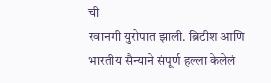ची
रवानगी युरोपात झाली. ब्रिटीश आणि भारतीय सैन्याने संपूर्ण हल्ला केलेलं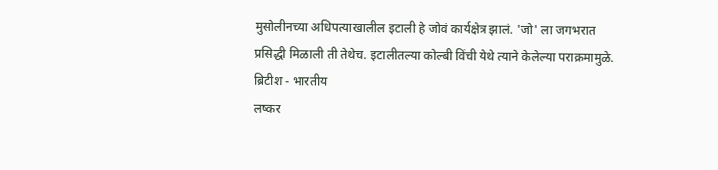मुसोलीनच्या अधिपत्याखालील इटाली हे जोवं कार्यक्षेत्र झालं. 'जो' ला जगभरात
प्रसिद्धी मिळाली ती तेथेच. इटालीतल्या कोल्बी विंची येथे त्याने केलेल्या पराक्रमामुळे.
ब्रिटीश - भारतीय
लष्कर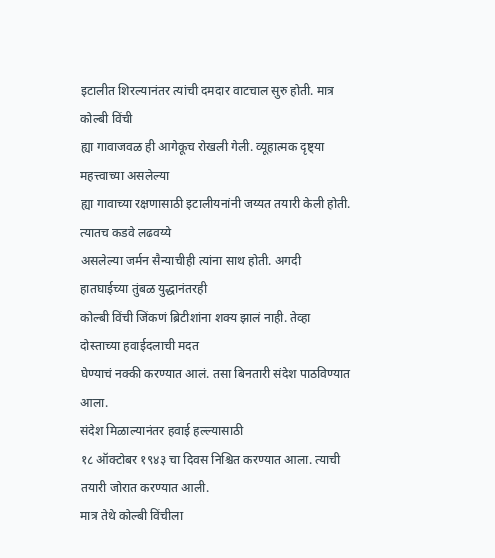इटालीत शिरल्यानंतर त्यांची दमदार वाटचाल सुरु होती. मात्र कोल्बी विंची
ह्या गावाजवळ ही आगेकूच रोखली गेली. व्यूहात्मक दृष्ट्या महत्त्वाच्या असलेल्या
ह्या गावाच्या रक्षणासाठी इटालीयनांनी जय्यत तयारी केली होती. त्यातच कडवे लढवय्ये
असलेल्या जर्मन सैन्याचीही त्यांना साथ होती. अगदी हातघाईच्या तुंबळ युद्धानंतरही
कोल्बी विंची जिंकणं ब्रिटीशांना शक्य झालं नाही. तेव्हा दोस्ताच्या हवाईदलाची मदत
घेण्याचं नक्की करण्यात आलं. तसा बिनतारी संदेश पाठविण्यात आला.
संदेश मिळाल्यानंतर हवाई हल्ल्यासाठी
१८ ऑक्टोबर १९४३ चा दिवस निश्चित करण्यात आला. त्याची तयारी जोरात करण्यात आली.
मात्र तेथे कोल्बी विंचीला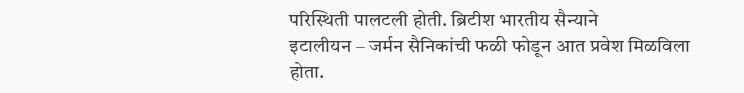परिस्थिती पालटली होती. ब्रिटीश भारतीय सैन्याने
इटालीयन – जर्मन सैनिकांची फळी फोडून आत प्रवेश मिळविला
होता.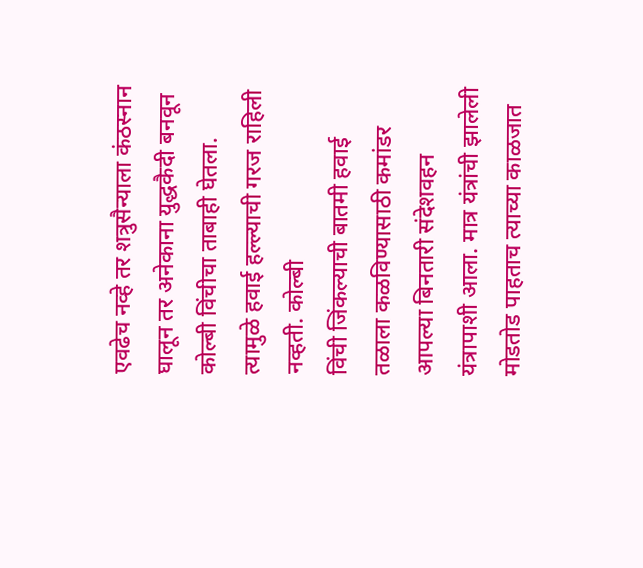एवढेच नव्हे तर शत्रुसैन्याला कंठस्नान घालून तर अनेकाना युद्धकैदी बनवून
कोल्बी विंचीचा ताबाही घेतला. त्यामुळे हवाई हल्ल्याची गरज राहिली नव्हती. कोल्बी
विंची जिंकल्याची बातमी हवाई तळाला कळविण्यासाठी कमांडर आपल्या बिनतारी संदेशवहन
यंत्रापाशी आला. मात्र यंत्रांची झालेली मोडतोड पाहताच त्याच्या काळजात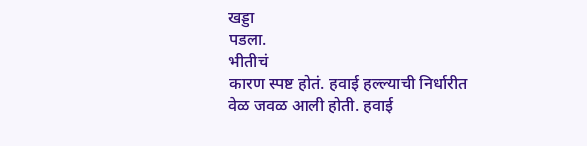खड्डा
पडला.
भीतीचं
कारण स्पष्ट होतं. हवाई हल्ल्याची निर्धारीत वेळ जवळ आली होती. हवाई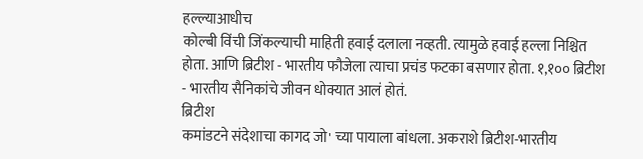हल्ल्याआधीच
कोल्बी विंची जिंकल्याची माहिती हवाई दलाला नव्हती. त्यामुळे हवाई हल्ला निश्चित
होता. आणि ब्रिटीश - भारतीय फौजेला त्याचा प्रचंड फटका बसणार होता. १,१०० ब्रिटीश
- भारतीय सैनिकांचे जीवन धोक्यात आलं होतं.
ब्रिटीश
कमांडटने संदेशाचा कागद जो' च्या पायाला बांधला. अकराशे ब्रिटीश-भारतीय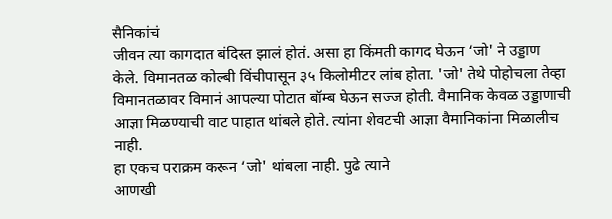सैनिकांचं
जीवन त्या कागदात बंदिस्त झालं होतं. असा हा किंमती कागद घेऊन ‘जो' ने उड्डाण
केले. विमानतळ कोल्बी विंचीपासून ३५ किलोमीटर लांब होता. 'जो' तेथे पोहोचला तेव्हा
विमानतळावर विमानं आपल्या पोटात बॉम्ब घेऊन सज्ज होती. वैमानिक केवळ उड्डाणाची
आज्ञा मिळण्याची वाट पाहात थांबले होते. त्यांना शेवटची आज्ञा वैमानिकांना मिळालीच
नाही.
हा एकच पराक्रम करून ‘जो' थांबला नाही. पुढे त्याने
आणखी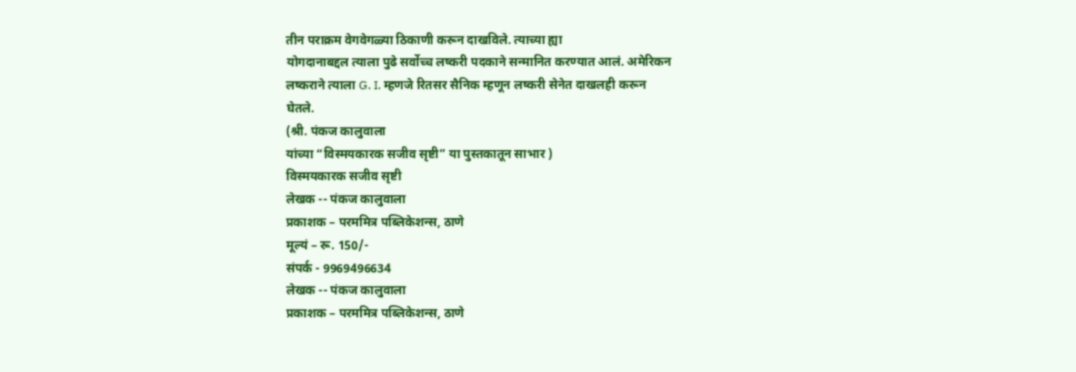तीन पराक्रम वेगवेगळ्या ठिकाणी करून दाखविले. त्याच्या ह्या
योगदानाबद्दल त्याला पुढे सर्वोच्च लष्करी पदकाने सन्मानित करण्यात आलं. अमेरिकन
लष्कराने त्याला G. I. म्हणजे रितसर सैनिक म्हणून लष्करी सेनेत दाखलही करून
घेतले.
(श्री. पंकज कालुवाला
यांच्या “विस्मयकारक सजीव सृष्टी” या पुस्तकातून साभार )
विस्मयकारक सजीव सृष्टी
लेखक -- पंकज कालुवाला
प्रकाशक – परममित्र पब्लिकेशन्स, ठाणे
मूल्यं – रू. 150/-
संपर्क - 9969496634
लेखक -- पंकज कालुवाला
प्रकाशक – परममित्र पब्लिकेशन्स, ठाणे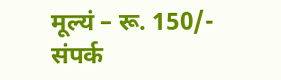मूल्यं – रू. 150/-
संपर्क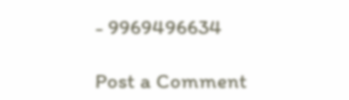- 9969496634

Post a Comment